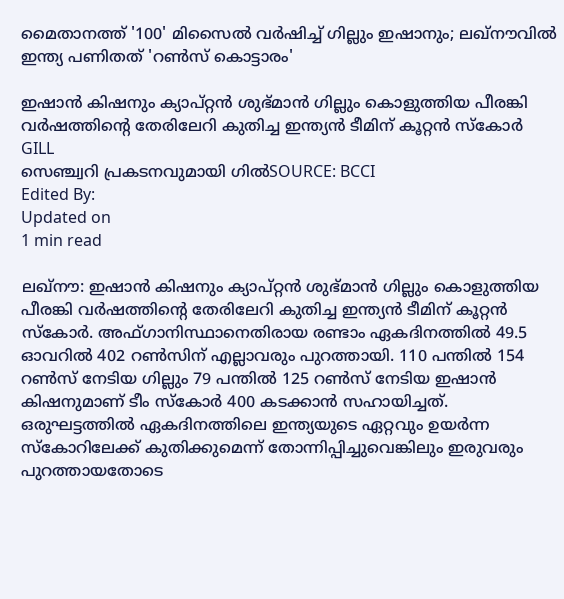മൈതാനത്ത് '100' മിസൈല്‍ വര്‍ഷിച്ച് ഗില്ലും ഇഷാനും; ലഖ്‌നൗവില്‍ ഇന്ത്യ പണിതത് 'റണ്‍സ് കൊട്ടാരം'

ഇഷാന്‍ കിഷനും ക്യാപ്റ്റന്‍ ശുഭ്മാന്‍ ഗില്ലും കൊളുത്തിയ പീരങ്കി വര്‍ഷത്തിന്റെ തേരിലേറി കുതിച്ച ഇന്ത്യന്‍ ടീമിന് കൂറ്റന്‍ സ്‌കോര്‍
GILL
സെഞ്ച്വറി പ്രകടനവുമായി ഗിൽSOURCE: BCCI
Edited By:
Updated on
1 min read

ലഖ്‌നൗ: ഇഷാന്‍ കിഷനും ക്യാപ്റ്റന്‍ ശുഭ്മാന്‍ ഗില്ലും കൊളുത്തിയ പീരങ്കി വര്‍ഷത്തിന്റെ തേരിലേറി കുതിച്ച ഇന്ത്യന്‍ ടീമിന് കൂറ്റന്‍ സ്‌കോര്‍. അഫ്ഗാനിസ്ഥാനെതിരായ രണ്ടാം ഏകദിനത്തില്‍ 49.5 ഓവറില്‍ 402 റണ്‍സിന് എല്ലാവരും പുറത്തായി. 110 പന്തില്‍ 154 റണ്‍സ് നേടിയ ഗില്ലും 79 പന്തില്‍ 125 റണ്‍സ് നേടിയ ഇഷാന്‍ കിഷനുമാണ് ടീം സ്‌കോര്‍ 400 കടക്കാന്‍ സഹായിച്ചത്. ഒരുഘട്ടത്തിൽ ഏകദിനത്തിലെ ഇന്ത്യയുടെ ഏറ്റവും ഉയർന്ന സ്കോറിലേക്ക് കുതിക്കുമെന്ന് തോന്നിപ്പിച്ചുവെങ്കിലും ഇരുവരും പുറത്തായതോടെ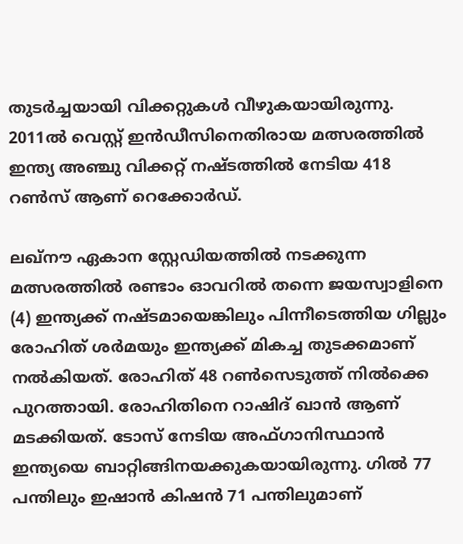തുടർച്ചയായി വിക്കറ്റുകൾ വീഴുകയായിരുന്നു. 2011ല്‍ വെസ്റ്റ് ഇന്‍ഡീസിനെതിരായ മത്സരത്തില്‍ ഇന്ത്യ അഞ്ചു വിക്കറ്റ് നഷ്ടത്തില്‍ നേടിയ 418 റണ്‍സ് ആണ് റെക്കോര്‍ഡ്.

ലഖ്നൗ ഏകാന സ്റ്റേഡിയത്തില്‍ നടക്കുന്ന മത്സരത്തില്‍ രണ്ടാം ഓവറില്‍ തന്നെ ജയസ്വാളിനെ (4) ഇന്ത്യക്ക് നഷ്ടമായെങ്കിലും പിന്നീടെത്തിയ ഗില്ലും രോഹിത് ശര്‍മയും ഇന്ത്യക്ക് മികച്ച തുടക്കമാണ് നല്‍കിയത്. രോഹിത് 48 റണ്‍സെടുത്ത് നില്‍ക്കെ പുറത്തായി. രോഹിതിനെ റാഷിദ് ഖാന്‍ ആണ് മടക്കിയത്. ടോസ് നേടിയ അഫ്ഗാനിസ്ഥാന്‍ ഇന്ത്യയെ ബാറ്റിങ്ങിനയക്കുകയായിരുന്നു. ഗില്‍ 77 പന്തിലും ഇഷാന്‍ കിഷന്‍ 71 പന്തിലുമാണ്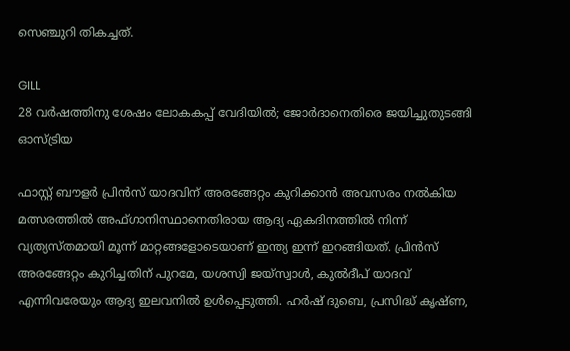സെഞ്ചുറി തികച്ചത്.

GILL
28 വര്‍ഷത്തിനു ശേഷം ലോകകപ്പ് വേദിയില്‍; ജോര്‍ദാനെതിരെ ജയിച്ചുതുടങ്ങി ഓസ്ട്രിയ

ഫാസ്റ്റ് ബൗളര്‍ പ്രിന്‍സ് യാദവിന് അരങ്ങേറ്റം കുറിക്കാന്‍ അവസരം നല്‍കിയ മത്സരത്തില്‍ അഫ്ഗാനിസ്ഥാനെതിരായ ആദ്യ ഏകദിനത്തില്‍ നിന്ന് വ്യത്യസ്തമായി മൂന്ന് മാറ്റങ്ങളോടെയാണ് ഇന്ത്യ ഇന്ന് ഇറങ്ങിയത്. പ്രിന്‍സ് അരങ്ങേറ്റം കുറിച്ചതിന് പുറമേ, യശസ്വി ജയ്സ്വാള്‍, കുല്‍ദീപ് യാദവ് എന്നിവരേയും ആദ്യ ഇലവനില്‍ ഉള്‍പ്പെടുത്തി. ഹര്‍ഷ് ദുബെ, പ്രസിദ്ധ് കൃഷ്ണ,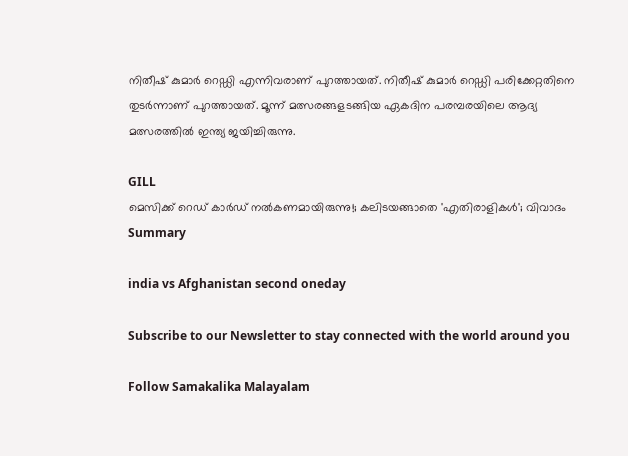നിതീഷ് കുമാര്‍ റെഡ്ഡി എന്നിവരാണ് പുറത്തായത്. നിതീഷ് കുമാര്‍ റെഡ്ഡി പരിക്കേറ്റതിനെ തുടര്‍ന്നാണ് പുറത്തായത്. മൂന്ന് മത്സരങ്ങളടങ്ങിയ ഏകദിന പരമ്പരയിലെ ആദ്യ മത്സരത്തില്‍ ഇന്ത്യ ജയിച്ചിരുന്നു.

GILL
മെസിക്ക് റെഡ് കാര്‍ഡ് നല്‍കണമായിരുന്നു!; കലിടയങ്ങാതെ 'എതിരാളികള്‍'; വിവാദം
Summary

india vs Afghanistan second oneday

Subscribe to our Newsletter to stay connected with the world around you

Follow Samakalika Malayalam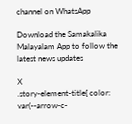channel on WhatsApp

Download the Samakalika Malayalam App to follow the latest news updates

X
.story-element-title{ color: var(--arrow-c-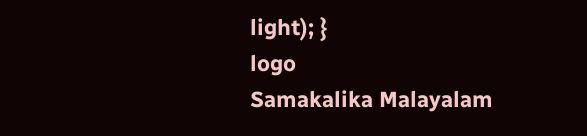light); }
logo
Samakalika Malayalam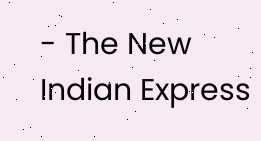- The New Indian Express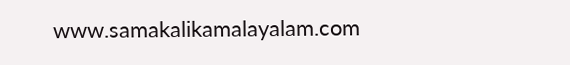www.samakalikamalayalam.com